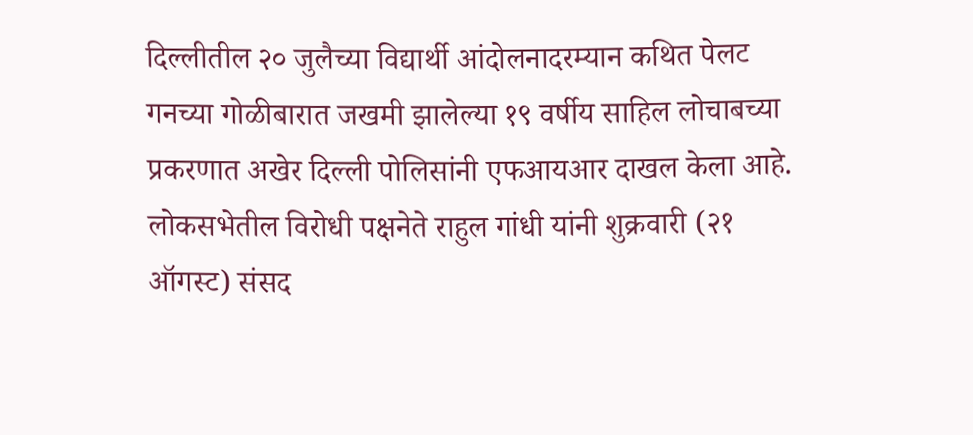दिल्लीतील २० जुलैच्या विद्यार्थी आंदोलनादरम्यान कथित पेलट गनच्या गोळीबारात जखमी झालेल्या १९ वर्षीय साहिल लोचाबच्या प्रकरणात अखेर दिल्ली पोलिसांनी एफआयआर दाखल केला आहे. लोकसभेतील विरोधी पक्षनेते राहुल गांधी यांनी शुक्रवारी (२१ ऑगस्ट) संसद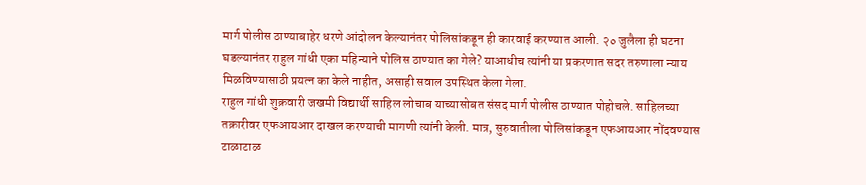मार्ग पोलीस ठाण्याबाहेर धरणे आंदोलन केल्यानंतर पोलिसांकडून ही कारवाई करण्यात आली. २० जुलैला ही घटना घडल्यानंतर राहुल गांधी एका महिन्याने पोलिस ठाण्यात का गेले? याआधीच त्यांनी या प्रकरणात सदर तरुणाला न्याय मिळविण्यासाठी प्रयत्न का केले नाहीत, असाही सवाल उपस्थित केला गेला.
राहुल गांधी शुक्रवारी जखमी विद्यार्थी साहिल लोचाब याच्यासोबत संसद मार्ग पोलीस ठाण्यात पोहोचले. साहिलच्या तक्रारीवर एफआयआर दाखल करण्याची मागणी त्यांनी केली. मात्र, सुरुवातीला पोलिसांकडून एफआयआर नोंदवण्यास टाळाटाळ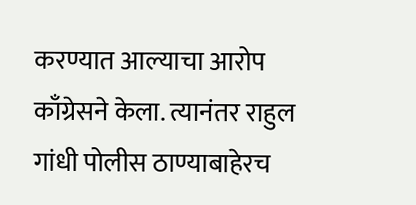करण्यात आल्याचा आरोप काँग्रेसने केला. त्यानंतर राहुल गांधी पोलीस ठाण्याबाहेरच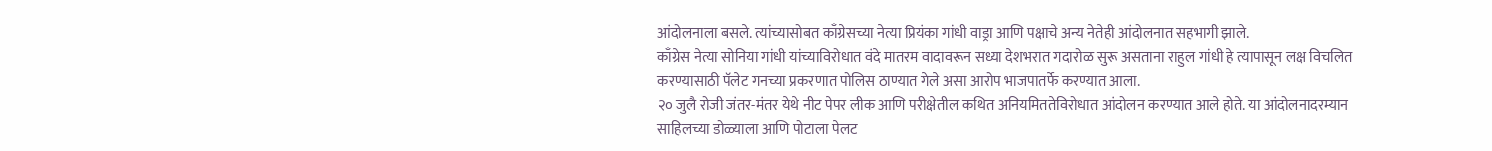आंदोलनाला बसले. त्यांच्यासोबत काँग्रेसच्या नेत्या प्रियंका गांधी वाड्रा आणि पक्षाचे अन्य नेतेही आंदोलनात सहभागी झाले.
काँग्रेस नेत्या सोनिया गांधी यांच्याविरोधात वंदे मातरम वादावरून सध्या देशभरात गदारोळ सुरू असताना राहुल गांधी हे त्यापासून लक्ष विचलित करण्यासाठी पॅलेट गनच्या प्रकरणात पोलिस ठाण्यात गेले असा आरोप भाजपातर्फे करण्यात आला.
२० जुलै रोजी जंतर-मंतर येथे नीट पेपर लीक आणि परीक्षेतील कथित अनियमिततेविरोधात आंदोलन करण्यात आले होते. या आंदोलनादरम्यान साहिलच्या डोळ्याला आणि पोटाला पेलट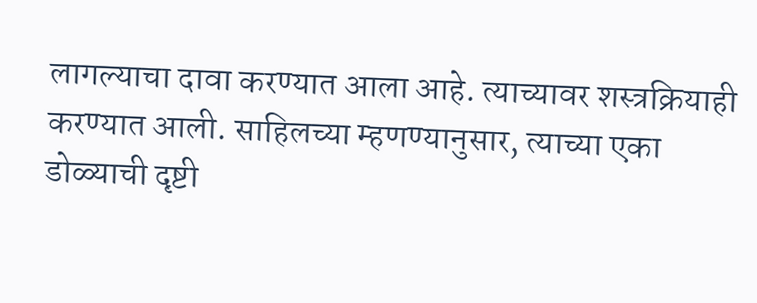लागल्याचा दावा करण्यात आला आहे. त्याच्यावर शस्त्रक्रियाही करण्यात आली. साहिलच्या म्हणण्यानुसार, त्याच्या एका डोळ्याची दृष्टी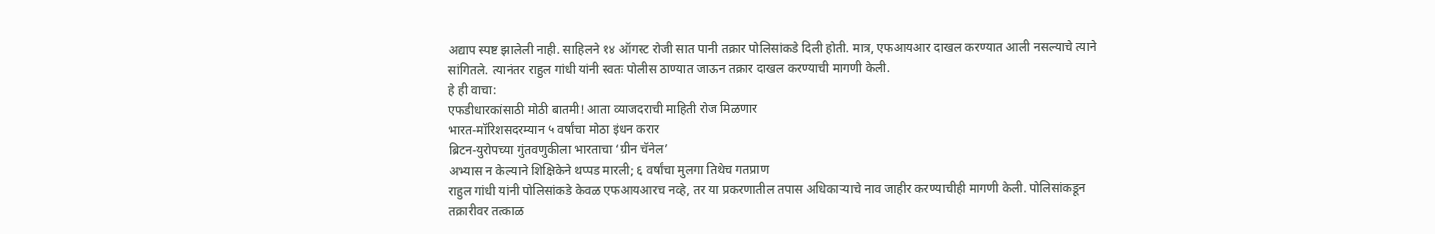अद्याप स्पष्ट झालेली नाही. साहिलने १४ ऑगस्ट रोजी सात पानी तक्रार पोलिसांकडे दिली होती. मात्र, एफआयआर दाखल करण्यात आली नसल्याचे त्याने सांगितले. त्यानंतर राहुल गांधी यांनी स्वतः पोलीस ठाण्यात जाऊन तक्रार दाखल करण्याची मागणी केली.
हे ही वाचा:
एफडीधारकांसाठी मोठी बातमी! आता व्याजदराची माहिती रोज मिळणार
भारत-मॉरिशसदरम्यान ५ वर्षांचा मोठा इंधन करार
ब्रिटन-युरोपच्या गुंतवणुकीला भारताचा ‘ग्रीन चॅनेल’
अभ्यास न केल्याने शिक्षिकेने थप्पड मारली; ६ वर्षांचा मुलगा तिथेच गतप्राण
राहुल गांधी यांनी पोलिसांकडे केवळ एफआयआरच नव्हे, तर या प्रकरणातील तपास अधिकाऱ्याचे नाव जाहीर करण्याचीही मागणी केली. पोलिसांकडून तक्रारीवर तत्काळ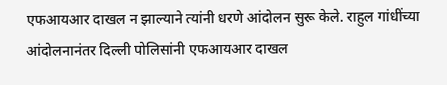एफआयआर दाखल न झाल्याने त्यांनी धरणे आंदोलन सुरू केले. राहुल गांधींच्या आंदोलनानंतर दिल्ली पोलिसांनी एफआयआर दाखल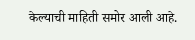केल्याची माहिती समोर आली आहे.